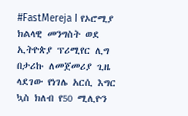#FastMereja I የኦሮሚያ ክልላዊ መንግስት ወደ ኢትዮጵያ ፕሪሚየር ሊግ በታሪኩ ለመጀመሪያ ጊዜ ላደገው የነገሌ አርሲ እግር ኳስ ክለብ የ50 ሚሊዮን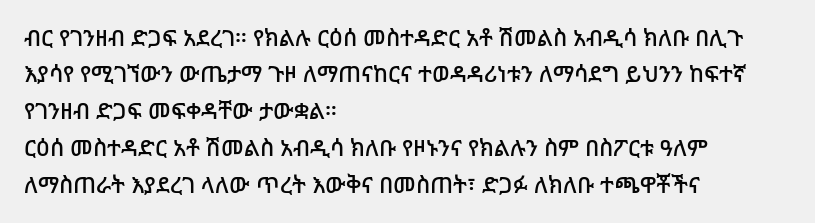ብር የገንዘብ ድጋፍ አደረገ። የክልሉ ርዕሰ መስተዳድር አቶ ሽመልስ አብዲሳ ክለቡ በሊጉ እያሳየ የሚገኘውን ውጤታማ ጉዞ ለማጠናከርና ተወዳዳሪነቱን ለማሳደግ ይህንን ከፍተኛ የገንዘብ ድጋፍ መፍቀዳቸው ታውቋል።
ርዕሰ መስተዳድር አቶ ሽመልስ አብዲሳ ክለቡ የዞኑንና የክልሉን ስም በስፖርቱ ዓለም ለማስጠራት እያደረገ ላለው ጥረት እውቅና በመስጠት፣ ድጋፉ ለክለቡ ተጫዋቾችና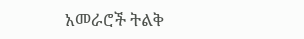አመራሮች ትልቅ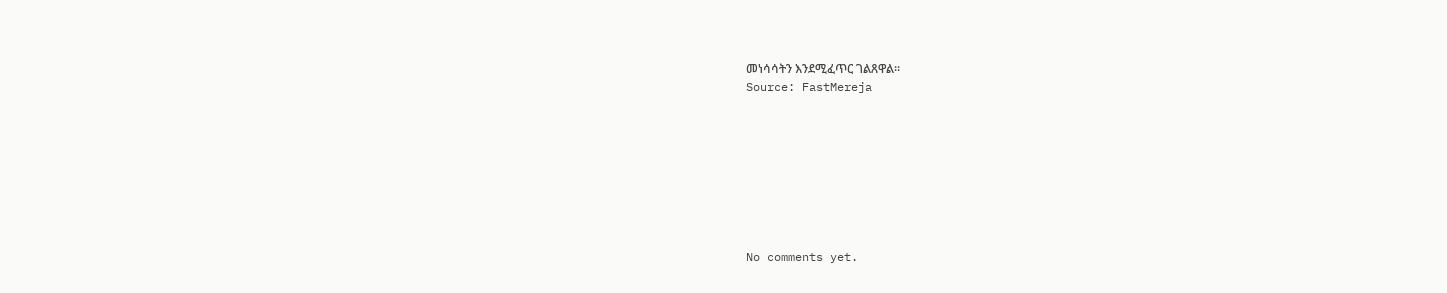መነሳሳትን እንደሚፈጥር ገልጸዋል።
Source: FastMereja








No comments yet.